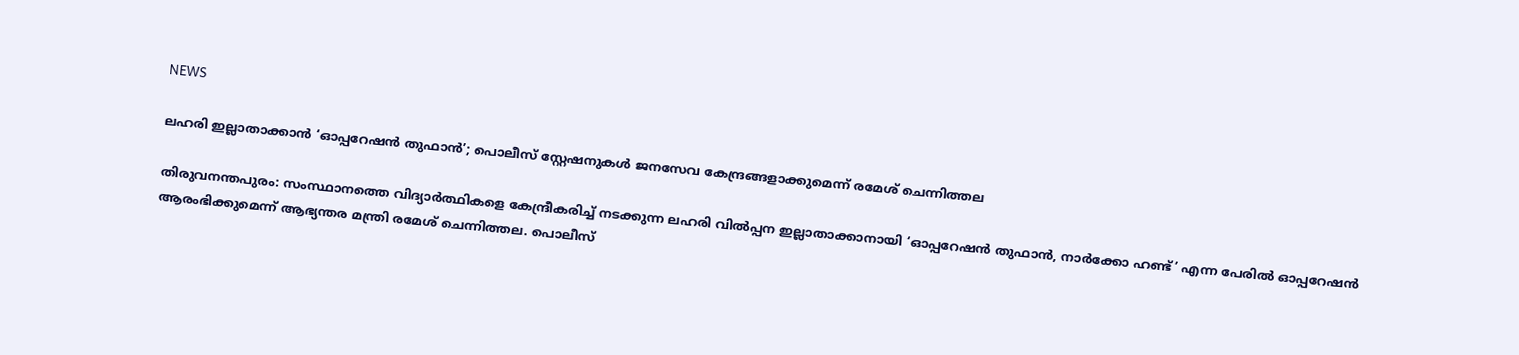NEWS

ലഹരി ഇല്ലാതാക്കാൻ ‘ഓപ്പറേഷൻ തുഫാൻ’; പൊലീസ് സ്റ്റേഷനുകൾ ജനസേവ കേന്ദ്രങ്ങളാക്കുമെന്ന് രമേശ് ചെന്നിത്തല

തിരുവനന്തപുരം: സംസ്ഥാനത്തെ വിദ്യാർത്ഥികളെ കേന്ദ്രീകരിച്ച് നടക്കുന്ന ലഹരി വിൽപ്പന ഇല്ലാതാക്കാനായി ‘ഓപ്പറേഷൻ തുഫാൻ, നാർക്കോ ഹണ്ട്’ എന്ന പേരിൽ ഓപ്പറേഷൻ ആരംഭിക്കുമെന്ന് ആഭ്യന്തര മന്ത്രി രമേശ് ചെന്നിത്തല. പൊലീസ്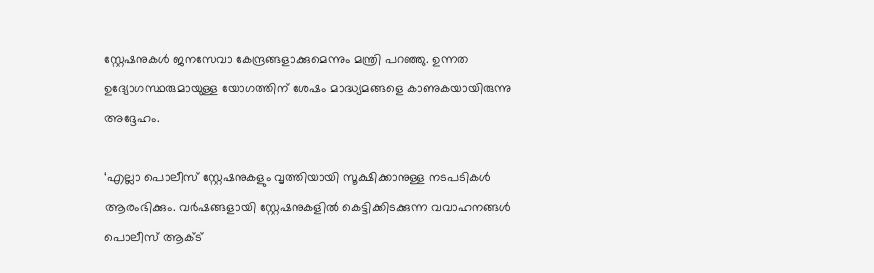സ്റ്റേഷനുകൾ ജനസേവാ കേന്ദ്രങ്ങളാക്കുമെന്നും മന്ത്രി പറഞ്ഞു. ഉന്നത ഉദ്യോഗസ്ഥരുമായുള്ള യോഗത്തിന് ശേഷം മാദ്ധ്യമങ്ങളെ കാണുകയായിരുന്നു അദ്ദേഹം.

‘എല്ലാ പൊലീസ് സ്റ്റേഷനുകളും വൃത്തിയായി സൂക്ഷിക്കാനുള്ള നടപടികൾ ആരംഭിക്കും. വർഷങ്ങളായി സ്റ്റേഷനുകളിൽ കെട്ടിക്കിടക്കുന്ന വവാഹനങ്ങൾ പൊലീസ് ആക്‌ട്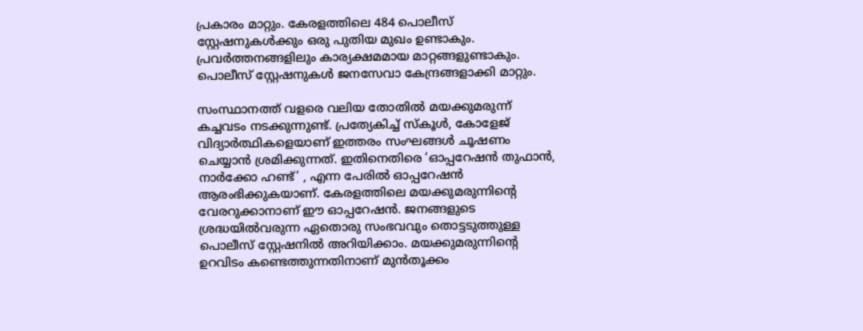പ്രകാരം മാറ്റും. കേരളത്തിലെ 484 പൊലീസ് സ്റ്റേഷനുകൾക്കും ഒരു പുതിയ മുഖം ഉണ്ടാകും. പ്രവർത്തനങ്ങളിലും കാര്യക്ഷമമായ മാറ്റങ്ങളുണ്ടാകും. പൊലീസ് സ്റ്റേഷനുകൾ ജനസേവാ കേന്ദ്രങ്ങളാക്കി മാറ്റും.

സംസ്ഥാനത്ത് വളരെ വലിയ തോതിൽ മയക്കുമരുന്ന് കച്ചവടം നടക്കുന്നുണ്ട്. പ്രത്യേകിച്ച് സ്‌കൂൾ, കോളേജ് വിദ്യാർത്ഥികളെയാണ് ഇത്തരം സംഘങ്ങൾ ചൂഷണം ചെയ്യാൻ ശ്രമിക്കുന്നത്. ഇതിനെതിരെ ‘ഓപ്പറേഷൻ തുഫാൻ, നാർക്കോ ഹണ്ട്’ , എന്ന പേരിൽ ഓപ്പറേഷൻ ആരംഭിക്കുകയാണ്. കേരളത്തിലെ മയക്കുമരുന്നിന്റെ വേരറുക്കാനാണ് ഈ ഓപ്പറേഷൻ. ജനങ്ങളുടെ ശ്രദ്ധയിൽവരുന്ന ഏതൊരു സംഭവവും തൊട്ടടുത്തുള്ള പൊലീസ് സ്റ്റേഷനിൽ അറിയിക്കാം. മയക്കുമരുന്നിന്റെ ഉറവിടം കണ്ടെത്തുന്നതിനാണ് മുൻതൂക്കം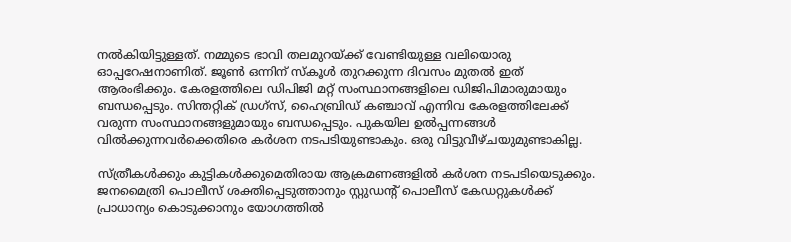നൽകിയിട്ടുള്ളത്. നമ്മുടെ ഭാവി തലമുറയ്‌ക്ക് വേണ്ടിയുള്ള വലിയൊരു ഓപ്പറേഷനാണിത്. ജൂൺ ഒന്നിന് സ്‌കൂൾ തുറക്കുന്ന ദിവസം മുതൽ ഇത് ആരംഭിക്കും. കേരളത്തിലെ ഡിപിജി മറ്റ് സംസ്ഥാനങ്ങളിലെ ഡിജിപിമാരുമായും ബന്ധപ്പെടും. സിന്തറ്റിക് ഡ്രഗ്‌സ്, ഹൈബ്രിഡ് കഞ്ചാവ് എന്നിവ കേരളത്തിലേക്ക് വരുന്ന സംസ്ഥാനങ്ങളുമായും ബന്ധപ്പെടും. പുകയില ഉൽപ്പന്നങ്ങൾ വിൽക്കുന്നവർക്കെതിരെ കർശന നടപടിയുണ്ടാകും. ഒരു വിട്ടുവീഴ്‌ചയുമുണ്ടാകില്ല.

സ്‌ത്രീകൾക്കും കുട്ടികൾക്കുമെതിരായ ആക്രമണങ്ങളിൽ കർശന നടപടിയെടുക്കും. ജനമൈത്രി പൊലീസ് ശക്തിപ്പെടുത്താനും സ്റ്റുഡന്റ് പൊലീസ് കേഡറ്റുകൾക്ക് പ്രാധാന്യം കൊടുക്കാനും യോഗത്തിൽ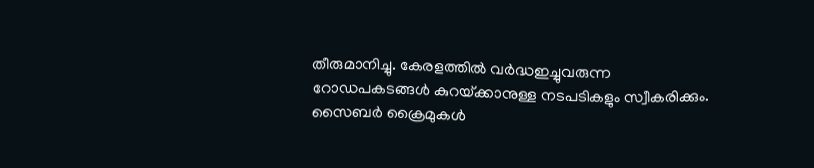തീരുമാനിച്ചു. കേരളത്തിൽ വർദ്ധഇച്ചുവരുന്ന റോഡപകടങ്ങൾ കുറയ്‌ക്കാനുള്ള നടപടികളും സ്വീകരിക്കും. സൈബർ ക്രൈമുകൾ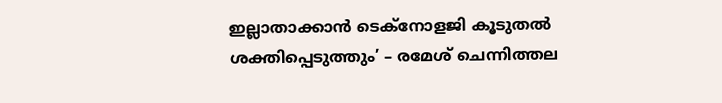ഇല്ലാതാക്കാൻ ടെക്‌നോളജി കൂടുതൽ ശക്തിപ്പെടുത്തും’ – രമേശ് ചെന്നിത്തല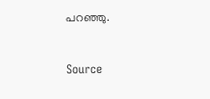പറഞ്ഞു.


Source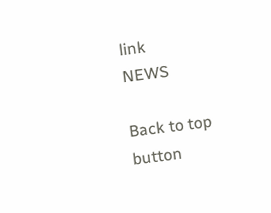link
NEWS

Back to top button